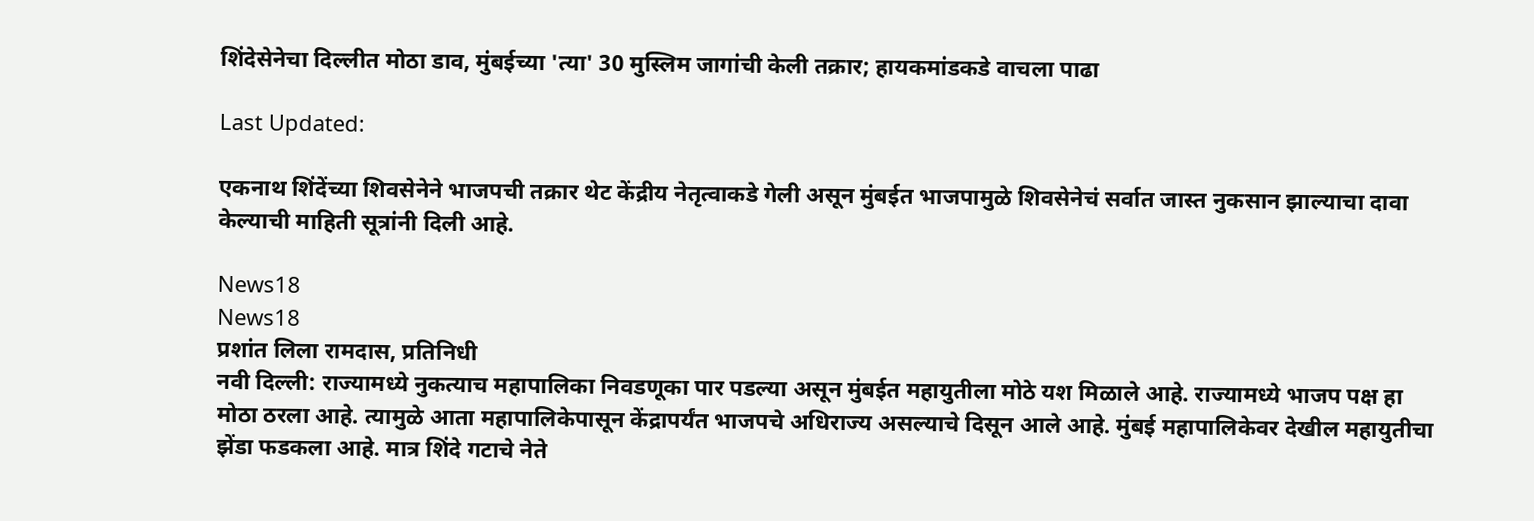शिंदेसेनेचा दिल्लीत मोठा डाव, मुंबईच्या 'त्या' 30 मुस्लिम जागांची केली तक्रार; हायकमांडकडे वाचला पाढा

Last Updated:

एकनाथ शिंदेंच्या शिवसेनेने भाजपची तक्रार थेट केंद्रीय नेतृत्वाकडे गेली असून मुंबईत भाजपामुळे शिवसेनेचं सर्वात जास्त नुकसान झाल्याचा दावा केल्याची माहिती सूत्रांनी दिली आहे.

News18
News18
प्रशांत लिला रामदास, प्रतिनिधी
नवी दिल्ली: राज्यामध्ये नुकत्याच महापालिका निवडणूका पार पडल्या असून मुंबईत महायुतीला मोठे यश मिळाले आहे. राज्यामध्ये भाजप पक्ष हा मोठा ठरला आहे. त्यामुळे आता महापालिकेपासून केंद्रापर्यंत भाजपचे अधिराज्य असल्याचे दिसून आले आहे. मुंबई महापालिकेवर देखील महायुतीचा झेंडा फडकला आहे. मात्र शिंदे गटाचे नेते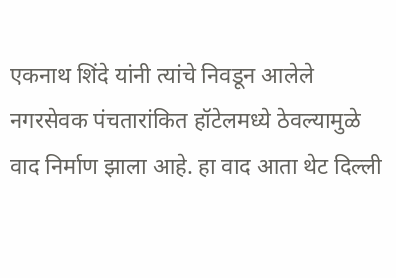एकनाथ शिंदे यांनी त्यांचे निवडून आलेले नगरसेवक पंचतारांकित हॉटेलमध्ये ठेवल्यामुळे वाद निर्माण झाला आहे. हा वाद आता थेट दिल्ली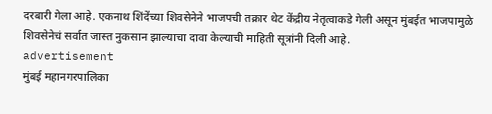दरबारी गेला आहे. एकनाथ शिंदेंच्या शिवसेनेने भाजपची तक्रार थेट केंद्रीय नेतृत्वाकडे गेली असून मुंबईत भाजपामुळे शिवसेनेचं सर्वात जास्त नुकसान झाल्याचा दावा केल्याची माहिती सूत्रांनी दिली आहे.
advertisement
मुंबई महानगरपालिका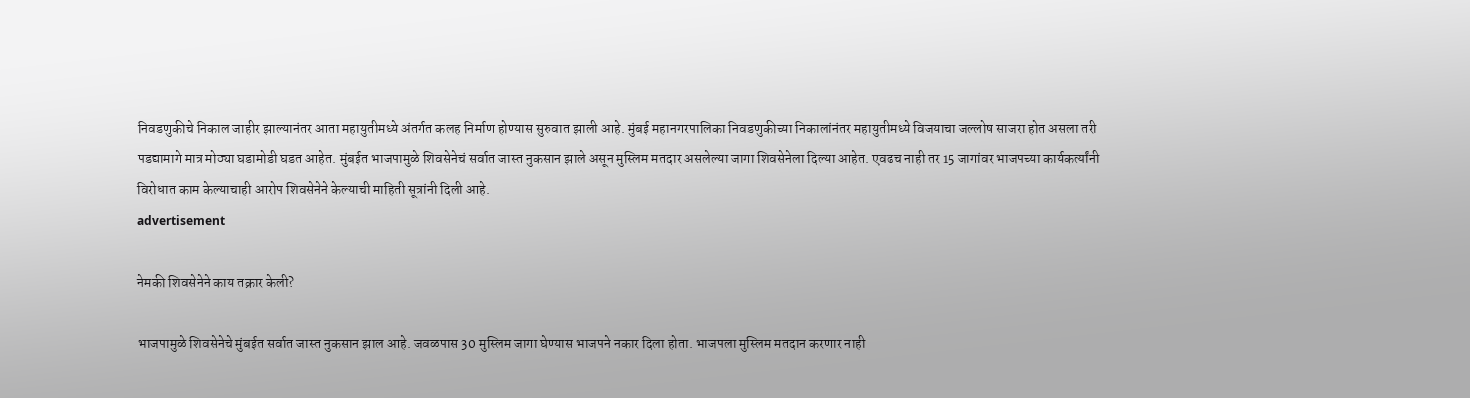निवडणुकीचे निकाल जाहीर झाल्यानंतर आता महायुतीमध्ये अंतर्गत कलह निर्माण होण्यास सुरुवात झाली आहे. मुंबई महानगरपालिका निवडणुकीच्या निकालांनंतर महायुतीमध्ये विजयाचा जल्लोष साजरा होत असला तरी पडद्यामागे मात्र मोठ्या घडामोडी घडत आहेत. मुंबईत भाजपामुळे शिवसेनेचं सर्वात जास्त नुकसान झाले असून मुस्लिम मतदार असलेल्या जागा शिवसेनेला दिल्या आहेत. एवढच नाही तर 15 जागांवर भाजपच्या कार्यकर्त्यांनी विरोधात काम केल्याचाही आरोप शिवसेनेने केल्याची माहिती सूत्रांनी दिली आहे.
advertisement

नेमकी शिवसेनेने काय तक्रार केली?

भाजपामुळे शिवसेनेचे मुंबईत सर्वात जास्त नुकसान झाल आहे. जवळपास 30 मुस्लिम जागा घेण्यास भाजपने नकार दिला होता. भाजपला मुस्लिम मतदान करणार नाही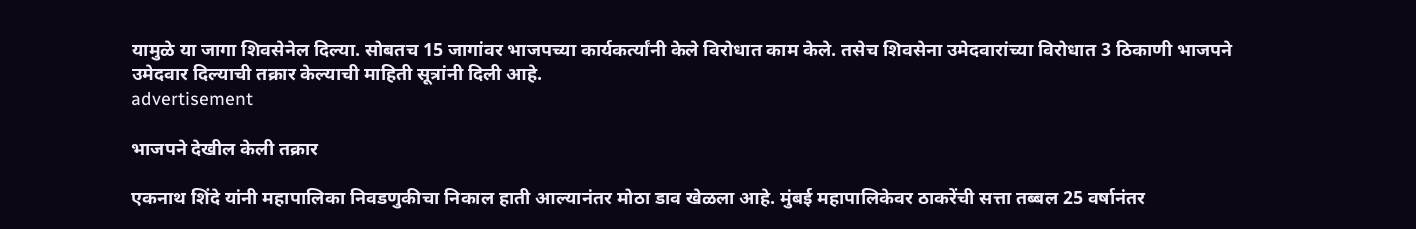यामुळे या जागा शिवसेनेल दिल्या. सोबतच 15 जागांवर भाजपच्या कार्यकर्त्यांनी केले विरोधात काम केले. तसेच शिवसेना उमेदवारांच्या विरोधात 3 ठिकाणी भाजपने उमेदवार दिल्याची तक्रार केल्याची माहिती सूत्रांनी दिली आहे.
advertisement

भाजपने देखील केली तक्रार

एकनाथ शिंदे यांनी महापालिका निवडणुकीचा निकाल हाती आल्यानंतर मोठा डाव खेळला आहे. मुंबई महापालिकेवर ठाकरेंची सत्ता तब्बल 25 वर्षानंतर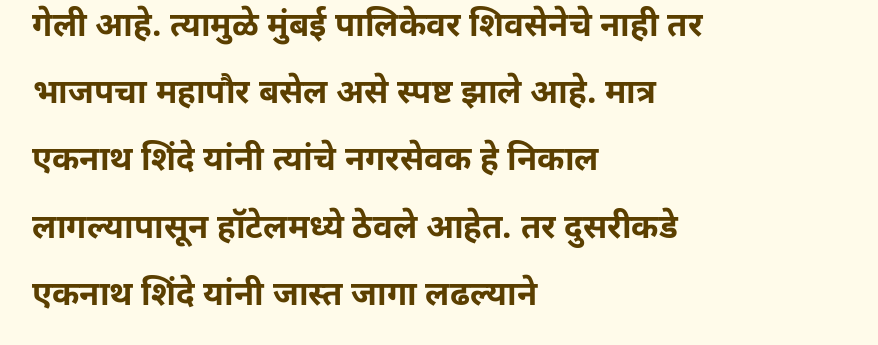गेली आहे. त्यामुळे मुंबई पालिकेवर शिवसेनेचे नाही तर भाजपचा महापौर बसेल असे स्पष्ट झाले आहे. मात्र एकनाथ शिंदे यांनी त्यांचे नगरसेवक हे निकाल लागल्यापासून हॉटेलमध्ये ठेवले आहेत. तर दुसरीकडे एकनाथ शिंदे यांनी जास्त जागा लढल्याने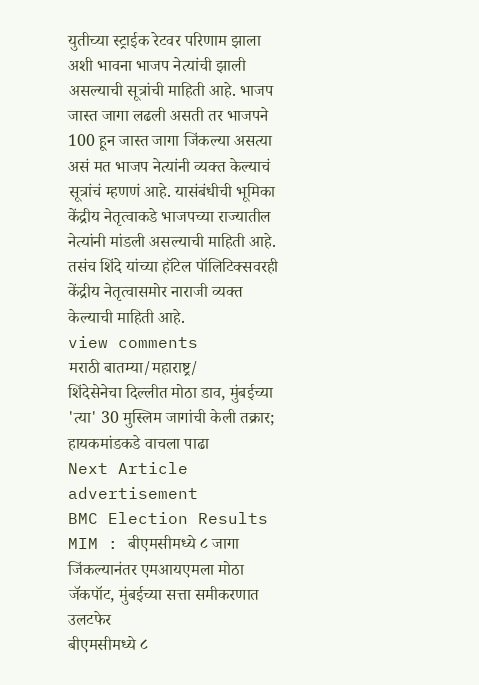युतीच्या स्ट्राईक रेटवर परिणाम झाला अशी भावना भाजप नेत्यांची झाली असल्याची सूत्रांची माहिती आहे. भाजप जास्त जागा लढली असती तर भाजपने 100 हून जास्त जागा जिंकल्या असत्या असं मत भाजप नेत्यांनी व्यक्त केल्याचं सूत्रांचं म्हणणं आहे. यासंबंधीची भूमिका केंद्रीय नेतृत्वाकडे भाजपच्या राज्यातील नेत्यांनी मांडली असल्याची माहिती आहे. तसंच शिंदे यांच्या हॉटेल पॉलिटिक्सवरही केंद्रीय नेतृत्वासमोर नाराजी व्यक्त केल्याची माहिती आहे.
view comments
मराठी बातम्या/महाराष्ट्र/
शिंदेसेनेचा दिल्लीत मोठा डाव, मुंबईच्या 'त्या' 30 मुस्लिम जागांची केली तक्रार; हायकमांडकडे वाचला पाढा
Next Article
advertisement
BMC Election Results MIM : बीएमसीमध्ये ८ जागा जिंकल्यानंतर एमआयएमला मोठा जॅकपॉट, मुंबईच्या सत्ता समीकरणात उलटफेर
बीएमसीमध्ये ८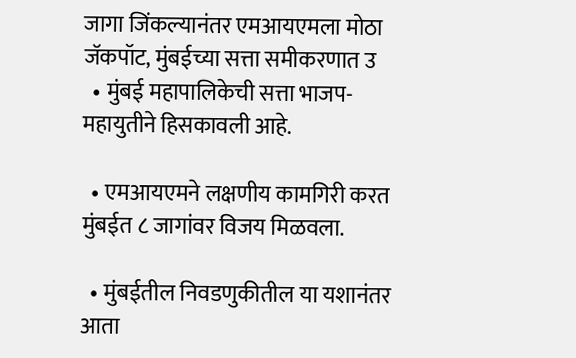जागा जिंकल्यानंतर एमआयएमला मोठा जॅकपॉट, मुंबईच्या सत्ता समीकरणात उ
  • मुंबई महापालिकेची सत्ता भाजप-महायुतीने हिसकावली आहे.

  • एमआयएमने लक्षणीय कामगिरी करत मुंबईत ८ जागांवर विजय मिळवला.

  • मुंबईतील निवडणुकीतील या यशानंतर आता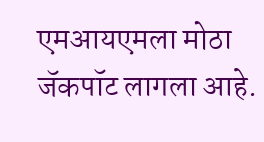एमआयएमला मोठा जॅकपॉट लागला आहे.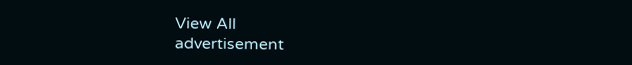View All
advertisement